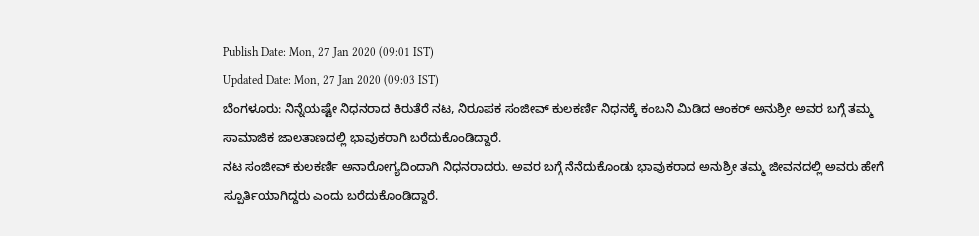Publish Date: Mon, 27 Jan 2020 (09:01 IST)
Updated Date: Mon, 27 Jan 2020 (09:03 IST)
ಬೆಂಗಳೂರು: ನಿನ್ನೆಯಷ್ಟೇ ನಿಧನರಾದ ಕಿರುತೆರೆ ನಟ, ನಿರೂಪಕ ಸಂಜೀವ್ ಕುಲಕರ್ಣಿ ನಿಧನಕ್ಕೆ ಕಂಬನಿ ಮಿಡಿದ ಆಂಕರ್ ಅನುಶ್ರೀ ಅವರ ಬಗ್ಗೆ ತಮ್ಮ ಸಾಮಾಜಿಕ ಜಾಲತಾಣದಲ್ಲಿ ಭಾವುಕರಾಗಿ ಬರೆದುಕೊಂಡಿದ್ದಾರೆ.
ನಟ ಸಂಜೀವ್ ಕುಲಕರ್ಣಿ ಅನಾರೋಗ್ಯದಿಂದಾಗಿ ನಿಧನರಾದರು. ಅವರ ಬಗ್ಗೆ ನೆನೆದುಕೊಂಡು ಭಾವುಕರಾದ ಅನುಶ್ರೀ ತಮ್ಮ ಜೀವನದಲ್ಲಿ ಅವರು ಹೇಗೆ ಸ್ಪೂರ್ತಿಯಾಗಿದ್ದರು ಎಂದು ಬರೆದುಕೊಂಡಿದ್ದಾರೆ.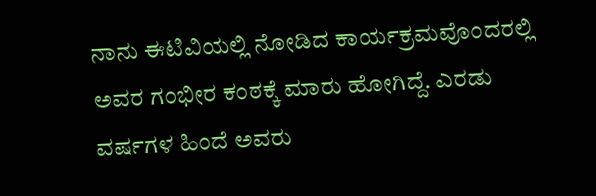ನಾನು ಈಟಿವಿಯಲ್ಲಿ ನೋಡಿದ ಕಾರ್ಯಕ್ರಮವೊಂದರಲ್ಲಿ ಅವರ ಗಂಭೀರ ಕಂಠಕ್ಕೆ ಮಾರು ಹೋಗಿದ್ದೆ. ಎರಡು ವರ್ಷಗಳ ಹಿಂದೆ ಅವರು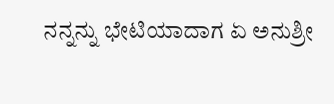ನನ್ನನ್ನು ಭೇಟಿಯಾದಾಗ ಏ ಅನುಶ್ರೀ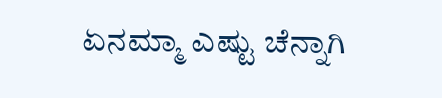ಏನಮ್ಮಾ ಎಷ್ಟು ಚೆನ್ನಾಗಿ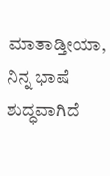ಮಾತಾಡ್ತೀಯಾ, ನಿನ್ನ ಭಾಷೆ ಶುದ್ಧವಾಗಿದೆ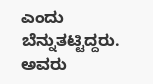ಎಂದು ಬೆನ್ನುತಟ್ಟಿದ್ದರು. ಅವರು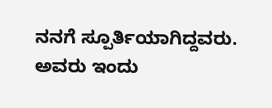ನನಗೆ ಸ್ಪೂರ್ತಿಯಾಗಿದ್ದವರು. ಅವರು ಇಂದು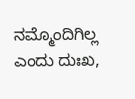ನಮ್ಮೊಂದಿಗಿಲ್ಲ ಎಂದು ದುಃಖ,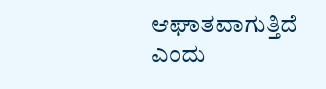ಆಘಾತವಾಗುತ್ತಿದೆ ಎಂದು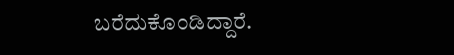ಬರೆದುಕೊಂಡಿದ್ದಾರೆ.